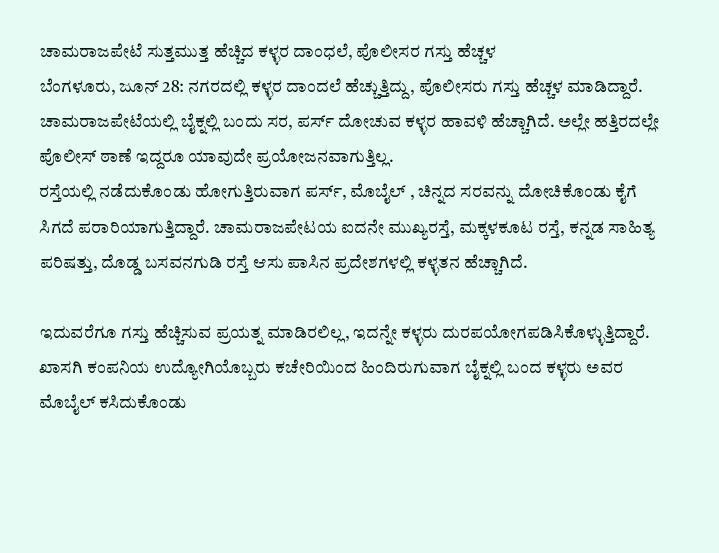ಚಾಮರಾಜಪೇಟೆ ಸುತ್ತಮುತ್ತ ಹೆಚ್ಚಿದ ಕಳ್ಳರ ದಾಂಧಲೆ, ಪೊಲೀಸರ ಗಸ್ತು ಹೆಚ್ಚಳ
ಬೆಂಗಳೂರು, ಜೂನ್ 28: ನಗರದಲ್ಲಿ ಕಳ್ಳರ ದಾಂದಲೆ ಹೆಚ್ಚುತ್ತಿದ್ದು, ಪೊಲೀಸರು ಗಸ್ತು ಹೆಚ್ಚಳ ಮಾಡಿದ್ದಾರೆ.
ಚಾಮರಾಜಪೇಟೆಯಲ್ಲಿ ಬೈಕ್ನಲ್ಲಿ ಬಂದು ಸರ, ಪರ್ಸ್ ದೋಚುವ ಕಳ್ಳರ ಹಾವಳಿ ಹೆಚ್ಚಾಗಿದೆ. ಅಲ್ಲೇ ಹತ್ತಿರದಲ್ಲೇ ಪೊಲೀಸ್ ಠಾಣೆ ಇದ್ದರೂ ಯಾವುದೇ ಪ್ರಯೋಜನವಾಗುತ್ತಿಲ್ಲ.
ರಸ್ತೆಯಲ್ಲಿ ನಡೆದುಕೊಂಡು ಹೋಗುತ್ತಿರುವಾಗ ಪರ್ಸ್, ಮೊಬೈಲ್ , ಚಿನ್ನದ ಸರವನ್ನು ದೋಚಿಕೊಂಡು ಕೈಗೆ ಸಿಗದೆ ಪರಾರಿಯಾಗುತ್ತಿದ್ದಾರೆ. ಚಾಮರಾಜಪೇಟಯ ಐದನೇ ಮುಖ್ಯರಸ್ತೆ, ಮಕ್ಕಳಕೂಟ ರಸ್ತೆ, ಕನ್ನಡ ಸಾಹಿತ್ಯ ಪರಿಷತ್ತು, ದೊಡ್ಡ ಬಸವನಗುಡಿ ರಸ್ತೆ ಆಸು ಪಾಸಿನ ಪ್ರದೇಶಗಳಲ್ಲಿ ಕಳ್ಳತನ ಹೆಚ್ಚಾಗಿದೆ.

ಇದುವರೆಗೂ ಗಸ್ತು ಹೆಚ್ಚಿಸುವ ಪ್ರಯತ್ನ ಮಾಡಿರಲಿಲ್ಲ, ಇದನ್ನೇ ಕಳ್ಳರು ದುರಪಯೋಗಪಡಿಸಿಕೊಳ್ಳುತ್ತಿದ್ದಾರೆ. ಖಾಸಗಿ ಕಂಪನಿಯ ಉದ್ಯೋಗಿಯೊಬ್ಬರು ಕಚೇರಿಯಿಂದ ಹಿಂದಿರುಗುವಾಗ ಬೈಕ್ನಲ್ಲಿ ಬಂದ ಕಳ್ಳರು ಅವರ ಮೊಬೈಲ್ ಕಸಿದುಕೊಂಡು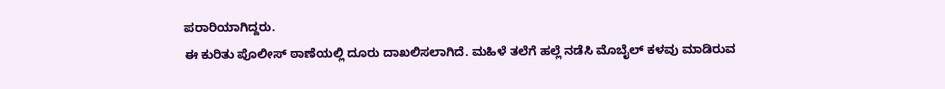ಪರಾರಿಯಾಗಿದ್ದರು.
ಈ ಕುರಿತು ಪೊಲೀಸ್ ಠಾಣೆಯಲ್ಲಿ ದೂರು ದಾಖಲಿಸಲಾಗಿದೆ. ಮಹಿಳೆ ತಲೆಗೆ ಹಲ್ಲೆ ನಡೆಸಿ ಮೊಬೈಲ್ ಕಳವು ಮಾಡಿರುವ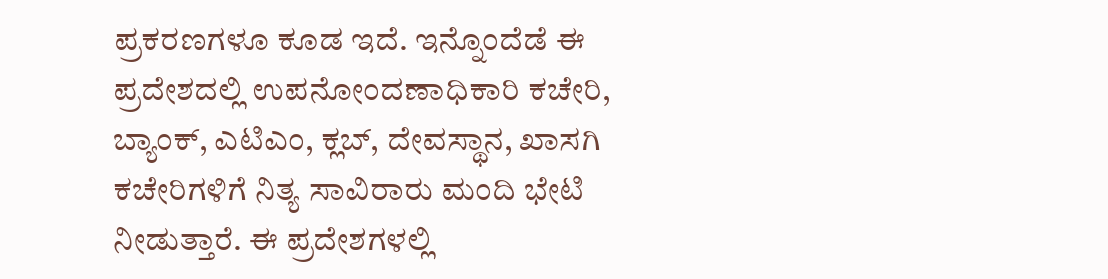ಪ್ರಕರಣಗಳೂ ಕೂಡ ಇದೆ. ಇನ್ನೊಂದೆಡೆ ಈ ಪ್ರದೇಶದಲ್ಲಿ ಉಪನೋಂದಣಾಧಿಕಾರಿ ಕಚೇರಿ, ಬ್ಯಾಂಕ್, ಎಟಿಎಂ, ಕ್ಲಬ್, ದೇವಸ್ಥಾನ, ಖಾಸಗಿ ಕಚೇರಿಗಳಿಗೆ ನಿತ್ಯ ಸಾವಿರಾರು ಮಂದಿ ಭೇಟಿ ನೀಡುತ್ತಾರೆ. ಈ ಪ್ರದೇಶಗಳಲ್ಲಿ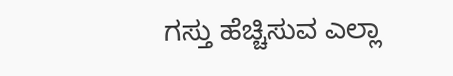ಗಸ್ತು ಹೆಚ್ಚಿಸುವ ಎಲ್ಲಾ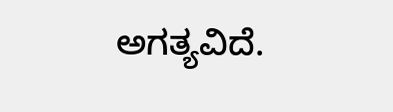ಅಗತ್ಯವಿದೆ.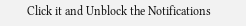Click it and Unblock the Notifications